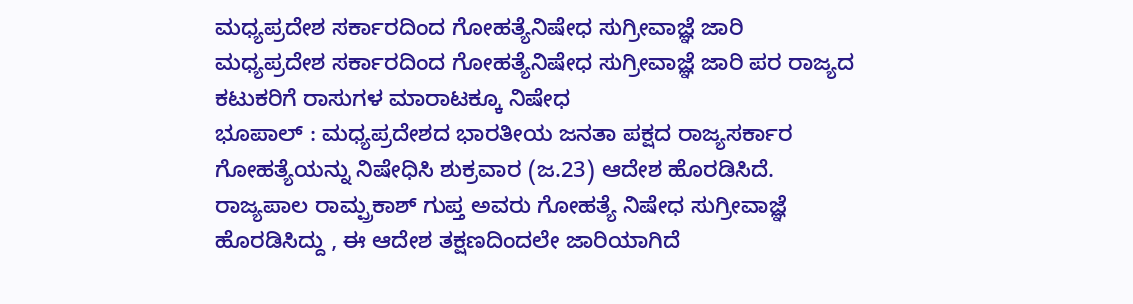ಮಧ್ಯಪ್ರದೇಶ ಸರ್ಕಾರದಿಂದ ಗೋಹತ್ಯೆನಿಷೇಧ ಸುಗ್ರೀವಾಜ್ಞೆ ಜಾರಿ
ಮಧ್ಯಪ್ರದೇಶ ಸರ್ಕಾರದಿಂದ ಗೋಹತ್ಯೆನಿಷೇಧ ಸುಗ್ರೀವಾಜ್ಞೆ ಜಾರಿ ಪರ ರಾಜ್ಯದ ಕಟುಕರಿಗೆ ರಾಸುಗಳ ಮಾರಾಟಕ್ಕೂ ನಿಷೇಧ
ಭೂಪಾಲ್ : ಮಧ್ಯಪ್ರದೇಶದ ಭಾರತೀಯ ಜನತಾ ಪಕ್ಷದ ರಾಜ್ಯಸರ್ಕಾರ ಗೋಹತ್ಯೆಯನ್ನು ನಿಷೇಧಿಸಿ ಶುಕ್ರವಾರ (ಜ.23) ಆದೇಶ ಹೊರಡಿಸಿದೆ.
ರಾಜ್ಯಪಾಲ ರಾಮ್ಪ್ರಕಾಶ್ ಗುಪ್ತ ಅವರು ಗೋಹತ್ಯೆ ನಿಷೇಧ ಸುಗ್ರೀವಾಜ್ಞೆ ಹೊರಡಿಸಿದ್ದು , ಈ ಆದೇಶ ತಕ್ಷಣದಿಂದಲೇ ಜಾರಿಯಾಗಿದೆ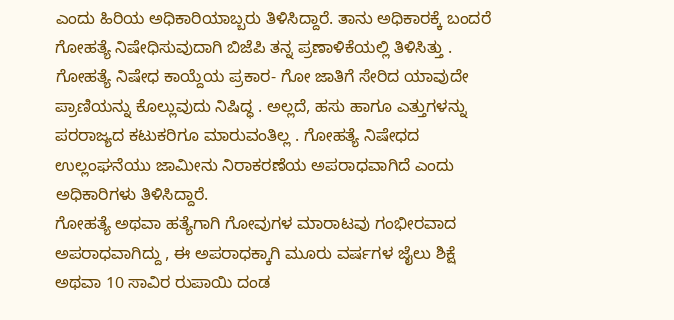ಎಂದು ಹಿರಿಯ ಅಧಿಕಾರಿಯಾಬ್ಬರು ತಿಳಿಸಿದ್ದಾರೆ. ತಾನು ಅಧಿಕಾರಕ್ಕೆ ಬಂದರೆ ಗೋಹತ್ಯೆ ನಿಷೇಧಿಸುವುದಾಗಿ ಬಿಜೆಪಿ ತನ್ನ ಪ್ರಣಾಳಿಕೆಯಲ್ಲಿ ತಿಳಿಸಿತ್ತು .
ಗೋಹತ್ಯೆ ನಿಷೇಧ ಕಾಯ್ದೆಯ ಪ್ರಕಾರ- ಗೋ ಜಾತಿಗೆ ಸೇರಿದ ಯಾವುದೇ ಪ್ರಾಣಿಯನ್ನು ಕೊಲ್ಲುವುದು ನಿಷಿದ್ಧ . ಅಲ್ಲದೆ, ಹಸು ಹಾಗೂ ಎತ್ತುಗಳನ್ನು ಪರರಾಜ್ಯದ ಕಟುಕರಿಗೂ ಮಾರುವಂತಿಲ್ಲ . ಗೋಹತ್ಯೆ ನಿಷೇಧದ ಉಲ್ಲಂಘನೆಯು ಜಾಮೀನು ನಿರಾಕರಣೆಯ ಅಪರಾಧವಾಗಿದೆ ಎಂದು ಅಧಿಕಾರಿಗಳು ತಿಳಿಸಿದ್ದಾರೆ.
ಗೋಹತ್ಯೆ ಅಥವಾ ಹತ್ಯೆಗಾಗಿ ಗೋವುಗಳ ಮಾರಾಟವು ಗಂಭೀರವಾದ ಅಪರಾಧವಾಗಿದ್ದು , ಈ ಅಪರಾಧಕ್ಕಾಗಿ ಮೂರು ವರ್ಷಗಳ ಜೈಲು ಶಿಕ್ಷೆ ಅಥವಾ 10 ಸಾವಿರ ರುಪಾಯಿ ದಂಡ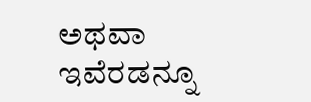ಅಥವಾ ಇವೆರಡನ್ನೂ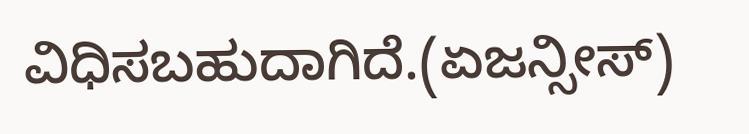ವಿಧಿಸಬಹುದಾಗಿದೆ.(ಏಜನ್ಸೀಸ್)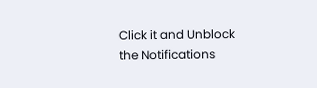Click it and Unblock the Notifications